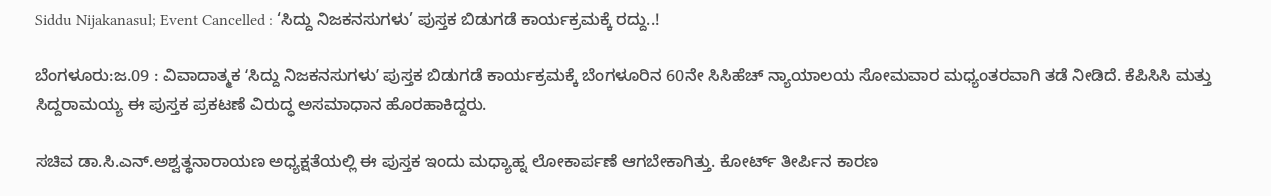Siddu Nijakanasul; Event Cancelled : ‘ಸಿದ್ದು ನಿಜಕನಸುಗಳು’ ಪುಸ್ತಕ ಬಿಡುಗಡೆ ಕಾರ್ಯಕ್ರಮಕ್ಕೆ ರದ್ದು..!

ಬೆಂಗಳೂರು:ಜ.09 : ವಿವಾದಾತ್ಮಕ ʻಸಿದ್ದು ನಿಜಕನಸುಗಳುʼ ಪುಸ್ತಕ ಬಿಡುಗಡೆ ಕಾರ್ಯಕ್ರಮಕ್ಕೆ ಬೆಂಗಳೂರಿನ 60ನೇ ಸಿಸಿಹೆಚ್ ನ್ಯಾಯಾಲಯ ಸೋಮವಾರ ಮಧ್ಯಂತರವಾಗಿ ತಡೆ ನೀಡಿದೆ. ಕೆಪಿಸಿಸಿ ಮತ್ತು ಸಿದ್ದರಾಮಯ್ಯ ಈ ಪುಸ್ತಕ ಪ್ರಕಟಣೆ ವಿರುದ್ಧ ಅಸಮಾಧಾನ ಹೊರಹಾಕಿದ್ದರು.

ಸಚಿವ ಡಾ.ಸಿ.ಎನ್‌.ಅಶ್ವತ್ಥನಾರಾಯಣ ಅಧ್ಯಕ್ಷತೆಯಲ್ಲಿ ಈ ಪುಸ್ತಕ ಇಂದು ಮಧ್ಯಾಹ್ನ ಲೋಕಾರ್ಪಣೆ ಆಗಬೇಕಾಗಿತ್ತು. ಕೋರ್ಟ್‌ ತೀರ್ಪಿನ ಕಾರಣ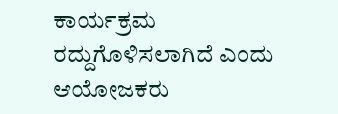ಕಾರ್ಯಕ್ರಮ ರದ್ದುಗೊಳಿಸಲಾಗಿದೆ ಎಂದು ಆಯೋಜಕರು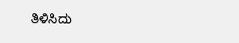ತಿಳಿಸಿದು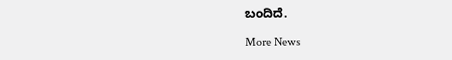ಬಂದಿದೆ.

More News